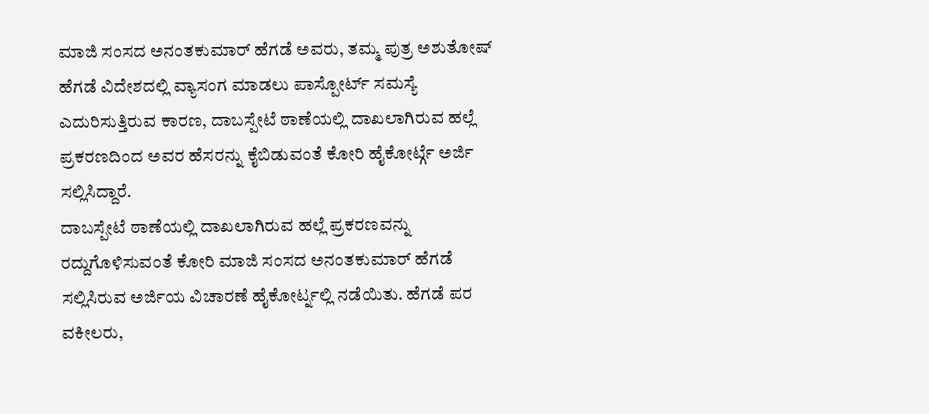ಮಾಜಿ ಸಂಸದ ಅನಂತಕುಮಾರ್ ಹೆಗಡೆ ಅವರು, ತಮ್ಮ ಪುತ್ರ ಅಶುತೋಷ್ ಹೆಗಡೆ ವಿದೇಶದಲ್ಲಿ ವ್ಯಾಸಂಗ ಮಾಡಲು ಪಾಸ್ಪೋರ್ಟ್ ಸಮಸ್ಯೆ ಎದುರಿಸುತ್ತಿರುವ ಕಾರಣ, ದಾಬಸ್ಪೇಟೆ ಠಾಣೆಯಲ್ಲಿ ದಾಖಲಾಗಿರುವ ಹಲ್ಲೆ ಪ್ರಕರಣದಿಂದ ಅವರ ಹೆಸರನ್ನು ಕೈಬಿಡುವಂತೆ ಕೋರಿ ಹೈಕೋರ್ಟ್ಗೆ ಅರ್ಜಿ ಸಲ್ಲಿಸಿದ್ದಾರೆ.
ದಾಬಸ್ಪೇಟೆ ಠಾಣೆಯಲ್ಲಿ ದಾಖಲಾಗಿರುವ ಹಲ್ಲೆ ಪ್ರಕರಣವನ್ನು ರದ್ದುಗೊಳಿಸುವಂತೆ ಕೋರಿ ಮಾಜಿ ಸಂಸದ ಅನಂತಕುಮಾರ್ ಹೆಗಡೆ ಸಲ್ಲಿಸಿರುವ ಅರ್ಜಿಯ ವಿಚಾರಣೆ ಹೈಕೋರ್ಟ್ನಲ್ಲಿ ನಡೆಯಿತು. ಹೆಗಡೆ ಪರ ವಕೀಲರು,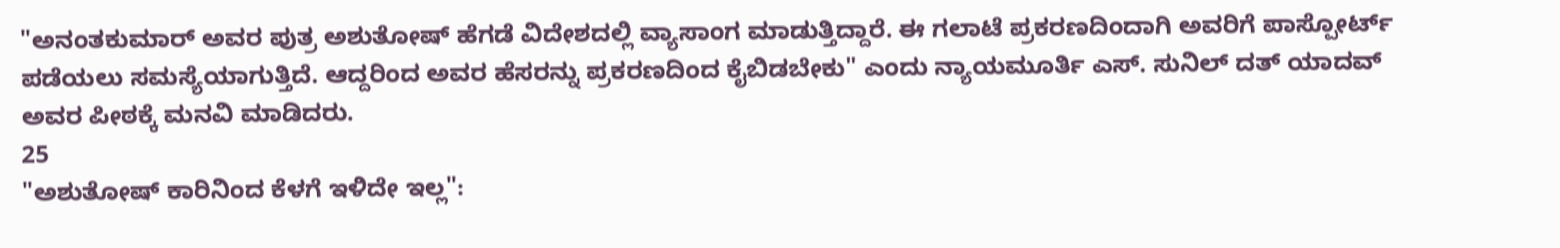"ಅನಂತಕುಮಾರ್ ಅವರ ಪುತ್ರ ಅಶುತೋಷ್ ಹೆಗಡೆ ವಿದೇಶದಲ್ಲಿ ವ್ಯಾಸಾಂಗ ಮಾಡುತ್ತಿದ್ದಾರೆ. ಈ ಗಲಾಟೆ ಪ್ರಕರಣದಿಂದಾಗಿ ಅವರಿಗೆ ಪಾಸ್ಪೋರ್ಟ್ ಪಡೆಯಲು ಸಮಸ್ಯೆಯಾಗುತ್ತಿದೆ. ಆದ್ದರಿಂದ ಅವರ ಹೆಸರನ್ನು ಪ್ರಕರಣದಿಂದ ಕೈಬಿಡಬೇಕು" ಎಂದು ನ್ಯಾಯಮೂರ್ತಿ ಎಸ್. ಸುನಿಲ್ ದತ್ ಯಾದವ್ ಅವರ ಪೀಠಕ್ಕೆ ಮನವಿ ಮಾಡಿದರು.
25
"ಅಶುತೋಷ್ ಕಾರಿನಿಂದ ಕೆಳಗೆ ಇಳಿದೇ ಇಲ್ಲ":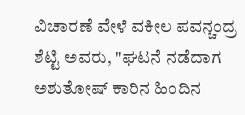ವಿಚಾರಣೆ ವೇಳೆ ವಕೀಲ ಪವನ್ಚಂದ್ರ ಶೆಟ್ಟಿ ಅವರು, "ಘಟನೆ ನಡೆದಾಗ ಅಶುತೋಷ್ ಕಾರಿನ ಹಿಂದಿನ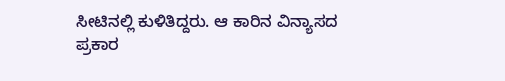ಸೀಟಿನಲ್ಲಿ ಕುಳಿತಿದ್ದರು. ಆ ಕಾರಿನ ವಿನ್ಯಾಸದ ಪ್ರಕಾರ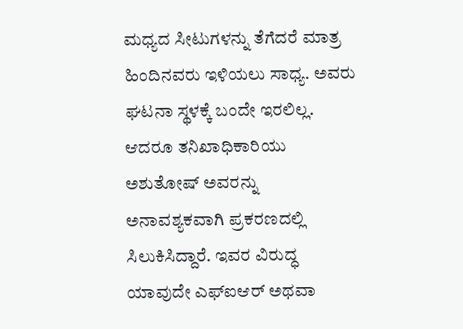ಮಧ್ಯದ ಸೀಟುಗಳನ್ನು ತೆಗೆದರೆ ಮಾತ್ರ ಹಿಂದಿನವರು ಇಳಿಯಲು ಸಾಧ್ಯ. ಅವರು ಘಟನಾ ಸ್ಥಳಕ್ಕೆ ಬಂದೇ ಇರಲಿಲ್ಲ. ಆದರೂ ತನಿಖಾಧಿಕಾರಿಯು ಅಶುತೋಷ್ ಅವರನ್ನು ಅನಾವಶ್ಯಕವಾಗಿ ಪ್ರಕರಣದಲ್ಲಿ ಸಿಲುಕಿಸಿದ್ದಾರೆ. ಇವರ ವಿರುದ್ಧ ಯಾವುದೇ ಎಫ್ಐಆರ್ ಅಥವಾ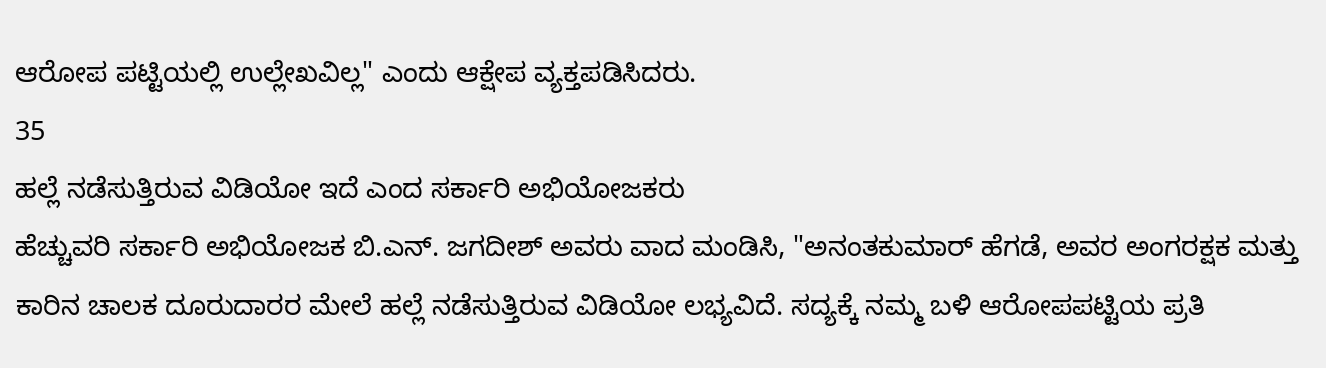ಆರೋಪ ಪಟ್ಟಿಯಲ್ಲಿ ಉಲ್ಲೇಖವಿಲ್ಲ" ಎಂದು ಆಕ್ಷೇಪ ವ್ಯಕ್ತಪಡಿಸಿದರು.
35
ಹಲ್ಲೆ ನಡೆಸುತ್ತಿರುವ ವಿಡಿಯೋ ಇದೆ ಎಂದ ಸರ್ಕಾರಿ ಅಭಿಯೋಜಕರು
ಹೆಚ್ಚುವರಿ ಸರ್ಕಾರಿ ಅಭಿಯೋಜಕ ಬಿ.ಎನ್. ಜಗದೀಶ್ ಅವರು ವಾದ ಮಂಡಿಸಿ, "ಅನಂತಕುಮಾರ್ ಹೆಗಡೆ, ಅವರ ಅಂಗರಕ್ಷಕ ಮತ್ತು ಕಾರಿನ ಚಾಲಕ ದೂರುದಾರರ ಮೇಲೆ ಹಲ್ಲೆ ನಡೆಸುತ್ತಿರುವ ವಿಡಿಯೋ ಲಭ್ಯವಿದೆ. ಸದ್ಯಕ್ಕೆ ನಮ್ಮ ಬಳಿ ಆರೋಪಪಟ್ಟಿಯ ಪ್ರತಿ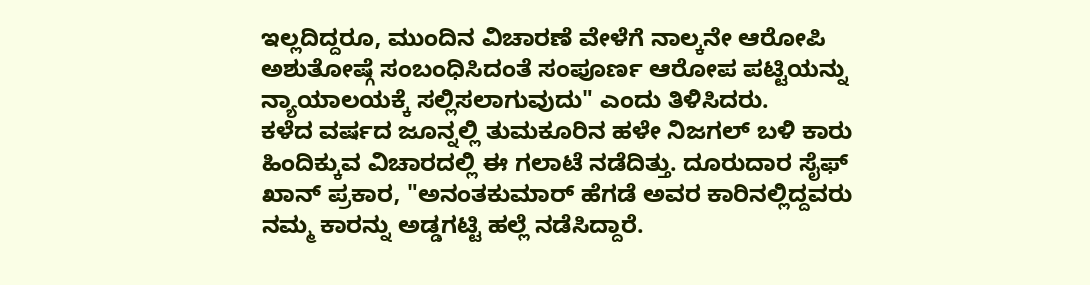ಇಲ್ಲದಿದ್ದರೂ, ಮುಂದಿನ ವಿಚಾರಣೆ ವೇಳೆಗೆ ನಾಲ್ಕನೇ ಆರೋಪಿ ಅಶುತೋಷ್ಗೆ ಸಂಬಂಧಿಸಿದಂತೆ ಸಂಪೂರ್ಣ ಆರೋಪ ಪಟ್ಟಿಯನ್ನು ನ್ಯಾಯಾಲಯಕ್ಕೆ ಸಲ್ಲಿಸಲಾಗುವುದು" ಎಂದು ತಿಳಿಸಿದರು.
ಕಳೆದ ವರ್ಷದ ಜೂನ್ನಲ್ಲಿ ತುಮಕೂರಿನ ಹಳೇ ನಿಜಗಲ್ ಬಳಿ ಕಾರು ಹಿಂದಿಕ್ಕುವ ವಿಚಾರದಲ್ಲಿ ಈ ಗಲಾಟೆ ನಡೆದಿತ್ತು. ದೂರುದಾರ ಸೈಫ್ ಖಾನ್ ಪ್ರಕಾರ, "ಅನಂತಕುಮಾರ್ ಹೆಗಡೆ ಅವರ ಕಾರಿನಲ್ಲಿದ್ದವರು ನಮ್ಮ ಕಾರನ್ನು ಅಡ್ಡಗಟ್ಟಿ ಹಲ್ಲೆ ನಡೆಸಿದ್ದಾರೆ.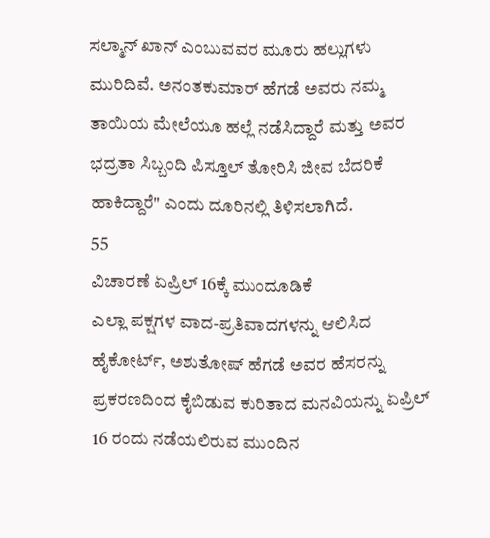ಸಲ್ಮಾನ್ ಖಾನ್ ಎಂಬುವವರ ಮೂರು ಹಲ್ಲುಗಳು ಮುರಿದಿವೆ. ಅನಂತಕುಮಾರ್ ಹೆಗಡೆ ಅವರು ನಮ್ಮ ತಾಯಿಯ ಮೇಲೆಯೂ ಹಲ್ಲೆ ನಡೆಸಿದ್ದಾರೆ ಮತ್ತು ಅವರ ಭದ್ರತಾ ಸಿಬ್ಬಂದಿ ಪಿಸ್ತೂಲ್ ತೋರಿಸಿ ಜೀವ ಬೆದರಿಕೆ ಹಾಕಿದ್ದಾರೆ" ಎಂದು ದೂರಿನಲ್ಲಿ ತಿಳಿಸಲಾಗಿದೆ.
55
ವಿಚಾರಣೆ ಏಪ್ರಿಲ್ 16ಕ್ಕೆ ಮುಂದೂಡಿಕೆ
ಎಲ್ಲಾ ಪಕ್ಷಗಳ ವಾದ-ಪ್ರತಿವಾದಗಳನ್ನು ಆಲಿಸಿದ ಹೈಕೋರ್ಟ್, ಅಶುತೋಷ್ ಹೆಗಡೆ ಅವರ ಹೆಸರನ್ನು ಪ್ರಕರಣದಿಂದ ಕೈಬಿಡುವ ಕುರಿತಾದ ಮನವಿಯನ್ನು ಏಪ್ರಿಲ್ 16 ರಂದು ನಡೆಯಲಿರುವ ಮುಂದಿನ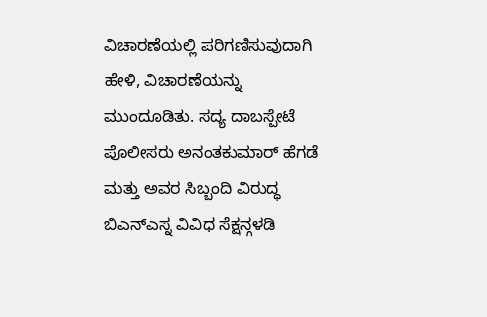ವಿಚಾರಣೆಯಲ್ಲಿ ಪರಿಗಣಿಸುವುದಾಗಿ ಹೇಳಿ, ವಿಚಾರಣೆಯನ್ನು ಮುಂದೂಡಿತು. ಸದ್ಯ ದಾಬಸ್ಪೇಟೆ ಪೊಲೀಸರು ಅನಂತಕುಮಾರ್ ಹೆಗಡೆ ಮತ್ತು ಅವರ ಸಿಬ್ಬಂದಿ ವಿರುದ್ಧ ಬಿಎನ್ಎಸ್ನ ವಿವಿಧ ಸೆಕ್ಷನ್ಗಳಡಿ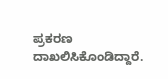ಪ್ರಕರಣ ದಾಖಲಿಸಿಕೊಂಡಿದ್ದಾರೆ.